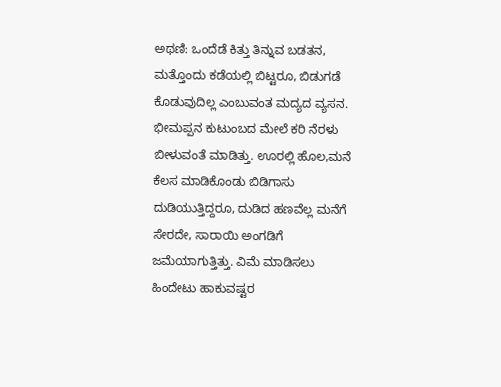ಅಥಣಿ: ಒಂದೆಡೆ ಕಿತ್ತು ತಿನ್ನುವ ಬಡತನ, ಮತ್ತೊಂದು ಕಡೆಯಲ್ಲಿ ಬಿಟ್ಟರೂ, ಬಿಡುಗಡೆ ಕೊಡುವುದಿಲ್ಲ ಎಂಬುವಂತ ಮದ್ಯದ ವ್ಯಸನ. ಭೀಮಪ್ಪನ ಕುಟುಂಬದ ಮೇಲೆ ಕರಿ ನೆರಳು ಬೀಳುವಂತೆ ಮಾಡಿತ್ತು. ಊರಲ್ಲಿ ಹೊಲ,ಮನೆ ಕೆಲಸ ಮಾಡಿಕೊಂಡು ಬಿಡಿಗಾಸು ದುಡಿಯುತ್ತಿದ್ದರೂ, ದುಡಿದ ಹಣವೆಲ್ಲ ಮನೆಗೆ ಸೇರದೇ, ಸಾರಾಯಿ ಅಂಗಡಿಗೆ ಜಮೆಯಾಗುತ್ತಿತ್ತು. ವಿಮೆ ಮಾಡಿಸಲು ಹಿಂದೇಟು ಹಾಕುವಷ್ಟರ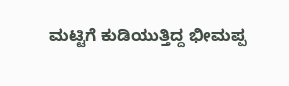ಮಟ್ಟಿಗೆ ಕುಡಿಯುತ್ತಿದ್ದ ಭೀಮಪ್ಪ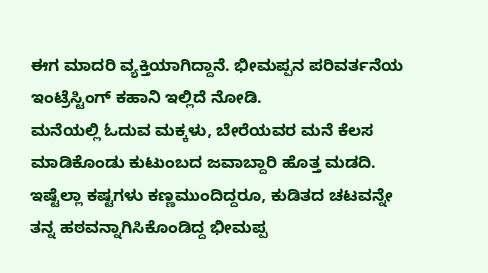ಈಗ ಮಾದರಿ ವ್ಯಕ್ತಿಯಾಗಿದ್ದಾನೆ. ಭೀಮಪ್ಪನ ಪರಿವರ್ತನೆಯ ಇಂಟ್ರೆಸ್ಟಿಂಗ್ ಕಹಾನಿ ಇಲ್ಲಿದೆ ನೋಡಿ.
ಮನೆಯಲ್ಲಿ ಓದುವ ಮಕ್ಕಳು, ಬೇರೆಯವರ ಮನೆ ಕೆಲಸ ಮಾಡಿಕೊಂಡು ಕುಟುಂಬದ ಜವಾಬ್ದಾರಿ ಹೊತ್ತ ಮಡದಿ. ಇಷ್ಟೆಲ್ಲಾ ಕಷ್ಟಗಳು ಕಣ್ಣಮುಂದಿದ್ದರೂ, ಕುಡಿತದ ಚಟವನ್ನೇ ತನ್ನ ಹಠವನ್ನಾಗಿಸಿಕೊಂಡಿದ್ದ ಭೀಮಪ್ಪ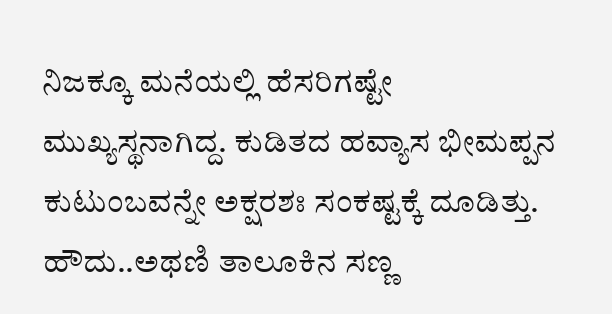ನಿಜಕ್ಕೂ ಮನೆಯಲ್ಲಿ ಹೆಸರಿಗಷ್ಟೇ ಮುಖ್ಯಸ್ಥನಾಗಿದ್ದ. ಕುಡಿತದ ಹವ್ಯಾಸ ಭೀಮಪ್ಪನ ಕುಟುಂಬವನ್ನೇ ಅಕ್ಷರಶಃ ಸಂಕಷ್ಟಕ್ಕೆ ದೂಡಿತ್ತು. ಹೌದು..ಅಥಣಿ ತಾಲೂಕಿನ ಸಣ್ಣ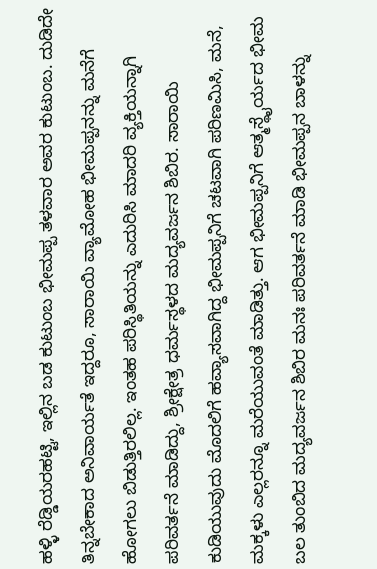ಹಳ್ಳಿ ರೆಡ್ಡಿಯರಹಟ್ಟಿ, ಇಲ್ಲಿನ ಬಡ ಕುಟುಂಬ ಭೀಮಪ್ಪ ತಳವಾರ ಅವರ ಕುಟುಂಬ. ದುಡಿದೇ ತಿನ್ನಬೇಕಾದ ಅನಿವಾರ್ಯತೆ ಇದ್ದರೂ, ಸಾರಾಯಿ ವ್ಯಾಮೋಹ ಭೀಮಪ್ಪನನ್ನು ಮನೆಗೆ ಹೋಗಲು ಬಿಡುತ್ತಿರಲಿಲ್ಲ. ಇಂತಹ ಪರಿಸ್ಥಿತಿಯನ್ನು ಎದುರಿಸಿ ಮಾದರಿ ವ್ಯಕ್ತಿಯನ್ನಾಗಿ ಪರಿವರ್ತನೆ ಮಾಡಿದ್ದು, ಶ್ರೀಕ್ಷೇತ್ರ ಧರ್ಮಸ್ಥಳದ ಮದ್ಯವರ್ಜನ ಶಿಬಿರ. ಸಾರಾಯಿ ಕುಡಿಯುವುದು ಮೊದಲಿಗೆ ಹವ್ಯಾಸವಾಗಿದ್ದ ಭೀಮಪ್ಪನಿಗೆ ಚಟವಾಗಿ ಪರಿಣಮಿಸಿ, ಮನೆ, ಮಕ್ಕಳು ಎಲ್ಲರನ್ನೂ ಮರೆಯುವಂತೆ ಮಾಡಿತ್ತು. ಆಗ ಭೀಮಪ್ಪನಿಗೆ ಆತ್ಮಸ್ಥೈರ್ಯದ ಭೀಮ ಬಲ ತುಂಬಿದ ಮದ್ಯವರ್ಜನ ಶಿಬಿರ ಮನಃ ಪರಿವರ್ತನೆ ಮಾಡಿ ಭೀಮಪ್ಪನ ಬಾಳನ್ನು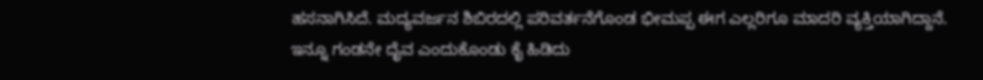ಹಸನಾಗಿಸಿದೆ. ಮದ್ಯವರ್ಜನ ಶಿಬಿರದಲ್ಲಿ ಪರಿವರ್ತನೆಗೊಂಡ ಭೀಮಪ್ಪ ಈಗ ಎಲ್ಲರಿಗೂ ಮಾದರಿ ವ್ಯಕ್ತಿಯಾಗಿದ್ದಾನೆ.
ಇನ್ನೂ ಗಂಡನೇ ದೈವ ಎಂದುಕೊಂಡು ಕೈ ಹಿಡಿದು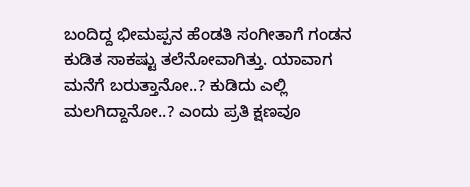ಬಂದಿದ್ದ ಭೀಮಪ್ಪನ ಹೆಂಡತಿ ಸಂಗೀತಾಗೆ ಗಂಡನ ಕುಡಿತ ಸಾಕಷ್ಟು ತಲೆನೋವಾಗಿತ್ತು. ಯಾವಾಗ ಮನೆಗೆ ಬರುತ್ತಾನೋ..? ಕುಡಿದು ಎಲ್ಲಿ ಮಲಗಿದ್ದಾನೋ..? ಎಂದು ಪ್ರತಿ ಕ್ಷಣವೂ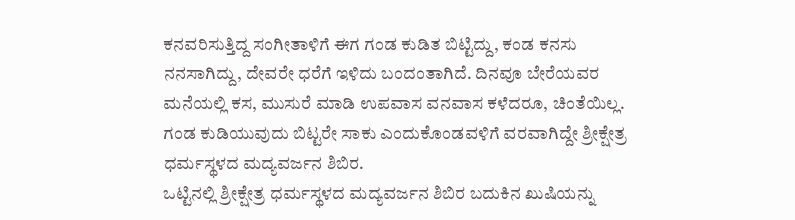ಕನವರಿಸುತ್ತಿದ್ದ ಸಂಗೀತಾಳಿಗೆ ಈಗ ಗಂಡ ಕುಡಿತ ಬಿಟ್ಟಿದ್ದು, ಕಂಡ ಕನಸು ನನಸಾಗಿದ್ದು, ದೇವರೇ ಧರೆಗೆ ಇಳಿದು ಬಂದಂತಾಗಿದೆ. ದಿನವೂ ಬೇರೆಯವರ ಮನೆಯಲ್ಲಿ ಕಸ, ಮುಸುರೆ ಮಾಡಿ ಉಪವಾಸ ವನವಾಸ ಕಳೆದರೂ, ಚಿಂತೆಯಿಲ್ಲ. ಗಂಡ ಕುಡಿಯುವುದು ಬಿಟ್ಟರೇ ಸಾಕು ಎಂದುಕೊಂಡವಳಿಗೆ ವರವಾಗಿದ್ದೇ ಶ್ರೀಕ್ಷೇತ್ರ ಧರ್ಮಸ್ಥಳದ ಮದ್ಯವರ್ಜನ ಶಿಬಿರ.
ಒಟ್ಟಿನಲ್ಲಿ ಶ್ರೀಕ್ಷೇತ್ರ ಧರ್ಮಸ್ಥಳದ ಮದ್ಯವರ್ಜನ ಶಿಬಿರ ಬದುಕಿನ ಖುಷಿಯನ್ನು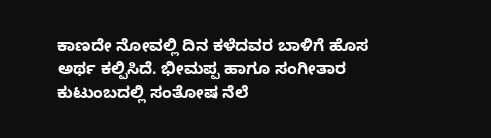ಕಾಣದೇ ನೋವಲ್ಲಿ ದಿನ ಕಳೆದವರ ಬಾಳಿಗೆ ಹೊಸ ಅರ್ಥ ಕಲ್ಪಿಸಿದೆ. ಭೀಮಪ್ಪ ಹಾಗೂ ಸಂಗೀತಾರ ಕುಟುಂಬದಲ್ಲಿ ಸಂತೋಷ ನೆಲೆ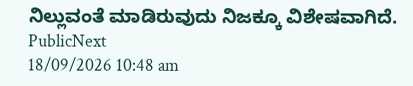ನಿಲ್ಲುವಂತೆ ಮಾಡಿರುವುದು ನಿಜಕ್ಕೂ ವಿಶೇಷವಾಗಿದೆ.
PublicNext
18/09/2026 10:48 am